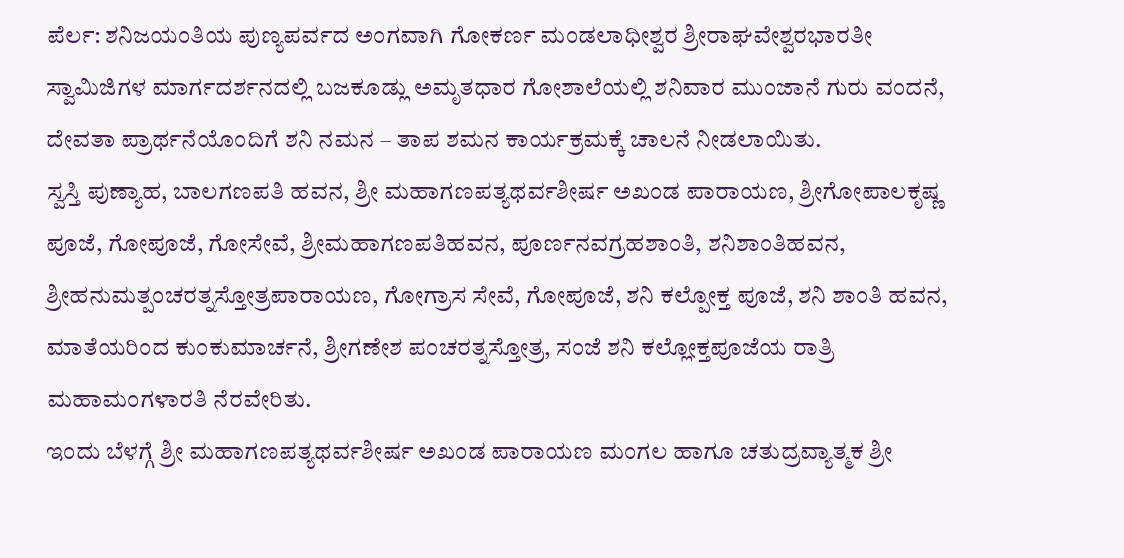ಪೆರ್ಲ: ಶನಿಜಯಂತಿಯ ಪುಣ್ಯಪರ್ವದ ಅಂಗವಾಗಿ ಗೋಕರ್ಣ ಮಂಡಲಾಧೀಶ್ವರ ಶ್ರೀರಾಘವೇಶ್ವರಭಾರತೀ ಸ್ವಾಮಿಜಿಗಳ ಮಾರ್ಗದರ್ಶನದಲ್ಲಿ ಬಜಕೂಡ್ಲು ಅಮೃತಧಾರ ಗೋಶಾಲೆಯಲ್ಲಿ ಶನಿವಾರ ಮುಂಜಾನೆ ಗುರು ವಂದನೆ, ದೇವತಾ ಪ್ರಾರ್ಥನೆಯೊಂದಿಗೆ ಶನಿ ನಮನ – ತಾಪ ಶಮನ ಕಾರ್ಯಕ್ರಮಕ್ಕೆ ಚಾಲನೆ ನೀಡಲಾಯಿತು.
ಸ್ವಸ್ತಿ ಪುಣ್ಯಾಹ, ಬಾಲಗಣಪತಿ ಹವನ, ಶ್ರೀ ಮಹಾಗಣಪತ್ಯಥರ್ವಶೀರ್ಷ ಅಖಂಡ ಪಾರಾಯಣ, ಶ್ರೀಗೋಪಾಲಕೃಷ್ಣ ಪೂಜೆ, ಗೋಪೂಜೆ, ಗೋಸೇವೆ, ಶ್ರೀಮಹಾಗಣಪತಿಹವನ, ಪೂರ್ಣನವಗ್ರಹಶಾಂತಿ, ಶನಿಶಾಂತಿಹವನ, ಶ್ರೀಹನುಮತ್ಪಂಚರತ್ನಸ್ತೋತ್ರಪಾರಾಯಣ, ಗೋಗ್ರಾಸ ಸೇವೆ, ಗೋಪೂಜೆ, ಶನಿ ಕಲ್ಪೋಕ್ತ ಪೂಜೆ, ಶನಿ ಶಾಂತಿ ಹವನ, ಮಾತೆಯರಿಂದ ಕುಂಕುಮಾರ್ಚನೆ, ಶ್ರೀಗಣೇಶ ಪಂಚರತ್ನಸ್ತೋತ್ರ, ಸಂಜೆ ಶನಿ ಕಲ್ಲೋಕ್ತಪೂಜೆಯ ರಾತ್ರಿ ಮಹಾಮಂಗಳಾರತಿ ನೆರವೇರಿತು.
ಇಂದು ಬೆಳಗ್ಗೆ ಶ್ರೀ ಮಹಾಗಣಪತ್ಯಥರ್ವಶೀರ್ಷ ಅಖಂಡ ಪಾರಾಯಣ ಮಂಗಲ ಹಾಗೂ ಚತುದ್ರವ್ಯಾತ್ಮಕ ಶ್ರೀ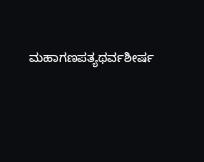ಮಹಾಗಣಪತ್ಯಥರ್ವಶೀರ್ಷ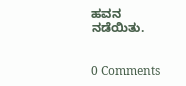ಹವನ ನಡೆಯಿತು.


0 Comments